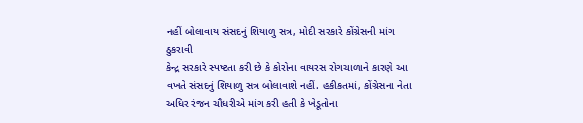નહીં બોલાવાય સંસદનું શિયાળુ સત્ર, મોદી સરકારે કોંગ્રેસની માંગ ઠુકરાવી
કેન્દ્ર સરકારે સ્પષ્ટતા કરી છે કે કોરોના વાયરસ રોગચાળાને કારણે આ વખતે સંસદનું શિયાળુ સત્ર બોલાવાશે નહીં. હકીકતમાં, કોંગ્રેસના નેતા અધિર રંજન ચૌધરીએ માંગ કરી હતી કે ખેડૂતોના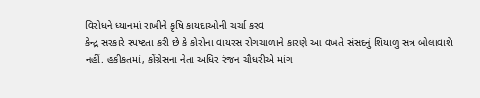વિરોધને ધ્યાનમાં રાખીને કૃષિ કાયદાઓની ચર્ચા કરવ
કેન્દ્ર સરકારે સ્પષ્ટતા કરી છે કે કોરોના વાયરસ રોગચાળાને કારણે આ વખતે સંસદનું શિયાળુ સત્ર બોલાવાશે નહીં. હકીકતમાં, કોંગ્રેસના નેતા અધિર રંજન ચૌધરીએ માંગ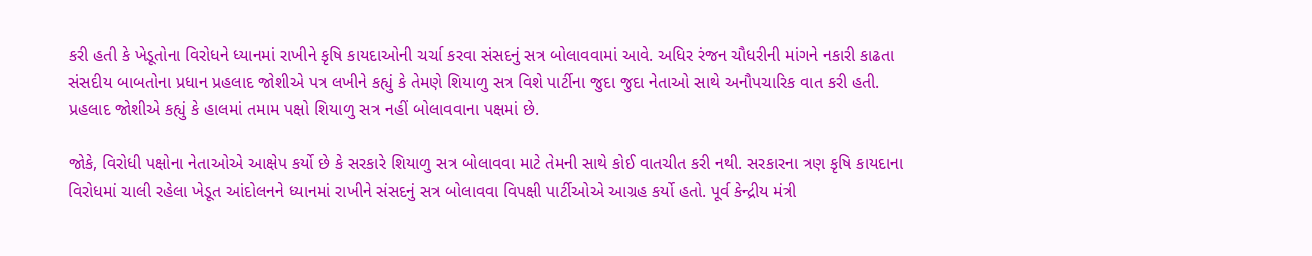કરી હતી કે ખેડૂતોના વિરોધને ધ્યાનમાં રાખીને કૃષિ કાયદાઓની ચર્ચા કરવા સંસદનું સત્ર બોલાવવામાં આવે. અધિર રંજન ચૌધરીની માંગને નકારી કાઢતા સંસદીય બાબતોના પ્રધાન પ્રહલાદ જોશીએ પત્ર લખીને કહ્યું કે તેમણે શિયાળુ સત્ર વિશે પાર્ટીના જુદા જુદા નેતાઓ સાથે અનૌપચારિક વાત કરી હતી. પ્રહલાદ જોશીએ કહ્યું કે હાલમાં તમામ પક્ષો શિયાળુ સત્ર નહીં બોલાવવાના પક્ષમાં છે.

જોકે, વિરોધી પક્ષોના નેતાઓએ આક્ષેપ કર્યો છે કે સરકારે શિયાળુ સત્ર બોલાવવા માટે તેમની સાથે કોઈ વાતચીત કરી નથી. સરકારના ત્રણ કૃષિ કાયદાના વિરોધમાં ચાલી રહેલા ખેડૂત આંદોલનને ધ્યાનમાં રાખીને સંસદનું સત્ર બોલાવવા વિપક્ષી પાર્ટીઓએ આગ્રહ કર્યો હતો. પૂર્વ કેન્દ્રીય મંત્રી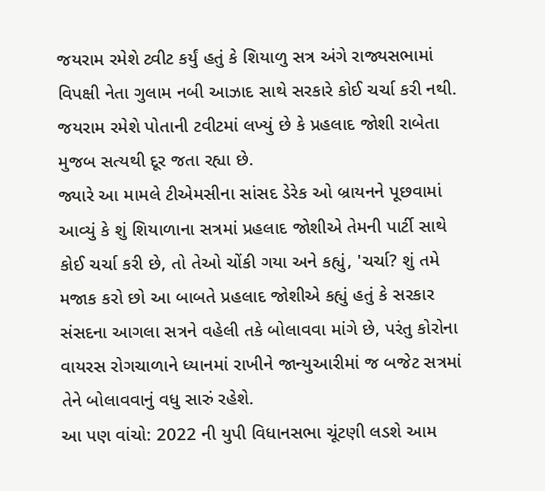જયરામ રમેશે ટ્વીટ કર્યું હતું કે શિયાળુ સત્ર અંગે રાજ્યસભામાં વિપક્ષી નેતા ગુલામ નબી આઝાદ સાથે સરકારે કોઈ ચર્ચા કરી નથી. જયરામ રમેશે પોતાની ટવીટમાં લખ્યું છે કે પ્રહલાદ જોશી રાબેતા મુજબ સત્યથી દૂર જતા રહ્યા છે.
જ્યારે આ મામલે ટીએમસીના સાંસદ ડેરેક ઓ બ્રાયનને પૂછવામાં આવ્યું કે શું શિયાળાના સત્રમાં પ્રહલાદ જોશીએ તેમની પાર્ટી સાથે કોઈ ચર્ચા કરી છે, તો તેઓ ચોંકી ગયા અને કહ્યું, 'ચર્ચા? શું તમે મજાક કરો છો આ બાબતે પ્રહલાદ જોશીએ કહ્યું હતું કે સરકાર સંસદના આગલા સત્રને વહેલી તકે બોલાવવા માંગે છે, પરંતુ કોરોના વાયરસ રોગચાળાને ધ્યાનમાં રાખીને જાન્યુઆરીમાં જ બજેટ સત્રમાં તેને બોલાવવાનું વધુ સારું રહેશે.
આ પણ વાંચો: 2022 ની યુપી વિધાનસભા ચૂંટણી લડશે આમ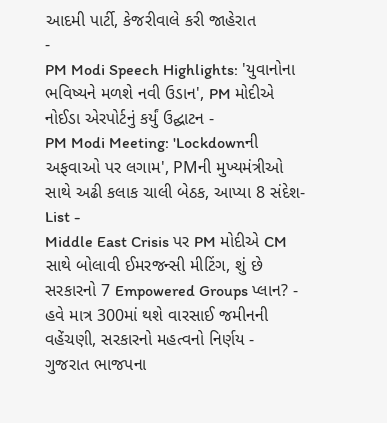આદમી પાર્ટી, કેજરીવાલે કરી જાહેરાત
-
PM Modi Speech Highlights: 'યુવાનોના ભવિષ્યને મળશે નવી ઉડાન', PM મોદીએ નોઈડા એરપોર્ટનું કર્યું ઉદ્ઘાટન -
PM Modi Meeting: 'Lockdownની અફવાઓ પર લગામ', PMની મુખ્યમંત્રીઓ સાથે અઢી કલાક ચાલી બેઠક, આપ્યા 8 સંદેશ-List -
Middle East Crisis પર PM મોદીએ CM સાથે બોલાવી ઈમરજન્સી મીટિંગ, શું છે સરકારનો 7 Empowered Groups પ્લાન? -
હવે માત્ર 300માં થશે વારસાઈ જમીનની વહેંચણી, સરકારનો મહત્વનો નિર્ણય -
ગુજરાત ભાજપના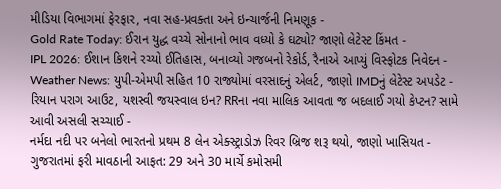મીડિયા વિભાગમાં ફેરફાર, નવા સહ-પ્રવક્તા અને ઇન્ચાર્જની નિમણૂક -
Gold Rate Today: ઈરાન યુદ્ધ વચ્ચે સોનાનો ભાવ વધ્યો કે ઘટ્યો? જાણો લેટેસ્ટ કિંમત -
IPL 2026: ઈશાન કિશને રચ્યો ઈતિહાસ, બનાવ્યો ગજબનો રેકોર્ડ, રૈનાએ આપ્યું વિસ્ફોટક નિવેદન -
Weather News: યુપી-એમપી સહિત 10 રાજ્યોમાં વરસાદનું એલર્ટ, જાણો IMDનું લેટેસ્ટ અપડેટ -
રિયાન પરાગ આઉટ, યશસ્વી જયસ્વાલ ઇન? RRના નવા માલિક આવતા જ બદલાઈ ગયો કેપ્ટન? સામે આવી અસલી સચ્ચાઈ -
નર્મદા નદી પર બનેલો ભારતનો પ્રથમ 8 લેન એક્સ્ટ્રાડોઝ રિવર બ્રિજ શરૂ થયો, જાણો ખાસિયત -
ગુજરાતમાં ફરી માવઠાની આફત: 29 અને 30 માર્ચે કમોસમી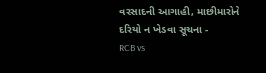વરસાદની આગાહી, માછીમારોને દરિયો ન ખેડવા સૂચના -
RCB vs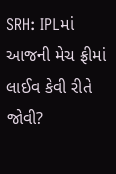SRH: IPLમાં આજની મેચ ફ્રીમાં લાઈવ કેવી રીતે જોવી?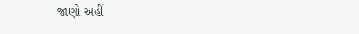જાણો અહીં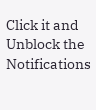Click it and Unblock the Notifications